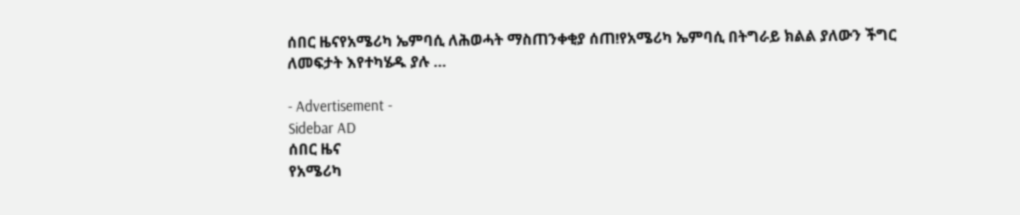ሰበር ዜናየአሜሪካ ኤምባሲ ለሕወሓት ማስጠንቀቂያ ሰጠ!የአሜሪካ ኤምባሲ በትግራይ ክልል ያለውን ችግር ለመፍታት እየተካሄዱ ያሉ …

- Advertisement -
Sidebar AD
ሰበር ዜና
የአሜሪካ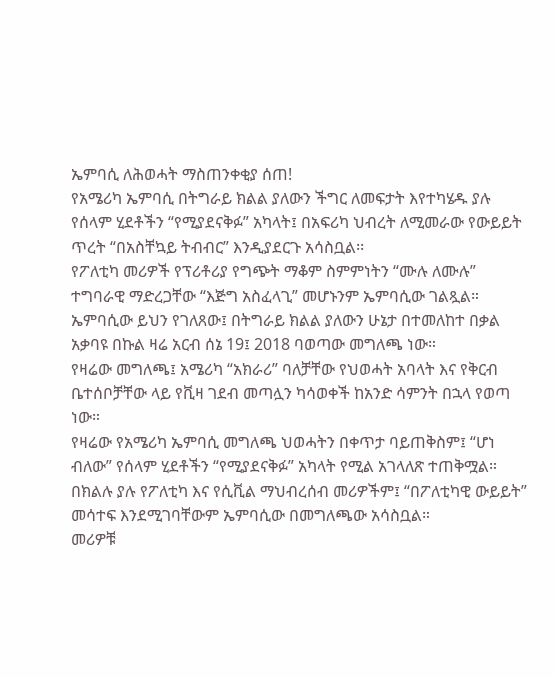ኤምባሲ ለሕወሓት ማስጠንቀቂያ ሰጠ!
የአሜሪካ ኤምባሲ በትግራይ ክልል ያለውን ችግር ለመፍታት እየተካሄዱ ያሉ የሰላም ሂደቶችን “የሚያደናቅፉ” አካላት፤ በአፍሪካ ህብረት ለሚመራው የውይይት ጥረት “በአስቸኳይ ትብብር” እንዲያደርጉ አሳስቧል፡፡
የፖለቲካ መሪዎች የፕሪቶሪያ የግጭት ማቆም ስምምነትን “ሙሉ ለሙሉ” ተግባራዊ ማድረጋቸው “እጅግ አስፈላጊ” መሆኑንም ኤምባሲው ገልጿል።
ኤምባሲው ይህን የገለጸው፤ በትግራይ ክልል ያለውን ሁኔታ በተመለከተ በቃል አቃባዩ በኩል ዛሬ አርብ ሰኔ 19፤ 2018 ባወጣው መግለጫ ነው።
የዛሬው መግለጫ፤ አሜሪካ “አክራሪ” ባለቻቸው የህወሓት አባላት እና የቅርብ ቤተሰቦቻቸው ላይ የቪዛ ገደብ መጣሏን ካሳወቀች ከአንድ ሳምንት በኋላ የወጣ ነው።
የዛሬው የአሜሪካ ኤምባሲ መግለጫ ህወሓትን በቀጥታ ባይጠቅስም፤ “ሆነ ብለው” የሰላም ሂደቶችን “የሚያደናቅፉ” አካላት የሚል አገላለጽ ተጠቅሟል። በክልሉ ያሉ የፖለቲካ እና የሲቪል ማህብረሰብ መሪዎችም፤ “በፖለቲካዊ ውይይት” መሳተፍ እንደሚገባቸውም ኤምባሲው በመግለጫው አሳስቧል።
መሪዎቹ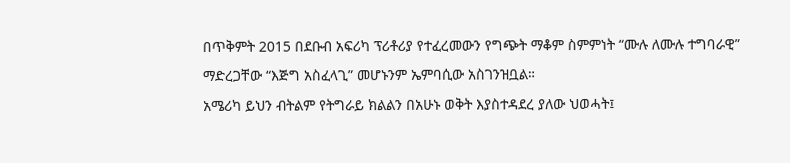በጥቅምት 2015 በደቡብ አፍሪካ ፕሪቶሪያ የተፈረመውን የግጭት ማቆም ስምምነት “ሙሉ ለሙሉ ተግባራዊ” ማድረጋቸው “እጅግ አስፈላጊ” መሆኑንም ኤምባሲው አስገንዝቧል።
አሜሪካ ይህን ብትልም የትግራይ ክልልን በአሁኑ ወቅት እያስተዳደረ ያለው ህወሓት፤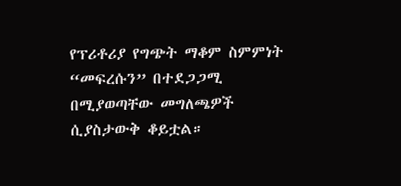የፕሪቶሪያ የግጭት ማቆም ስምምነት “መፍረሱን” በተደጋጋሚ በሚያወጣቸው መግለጫዎች ሲያስታውቅ ቆይቷል።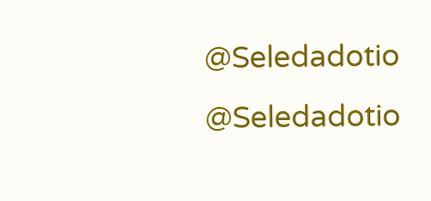@Seledadotio
@Seledadotio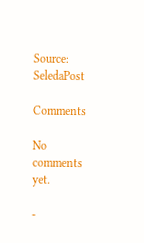Source: SeledaPost

Comments

No comments yet.

-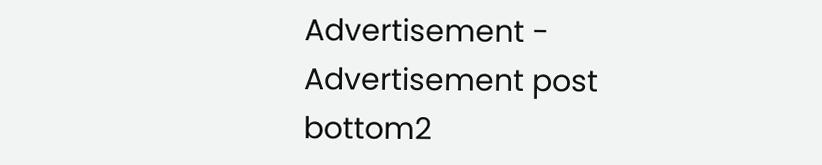Advertisement -
Advertisement post bottom2